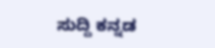ಸುದ್ದಿ ಕನ್ನಡ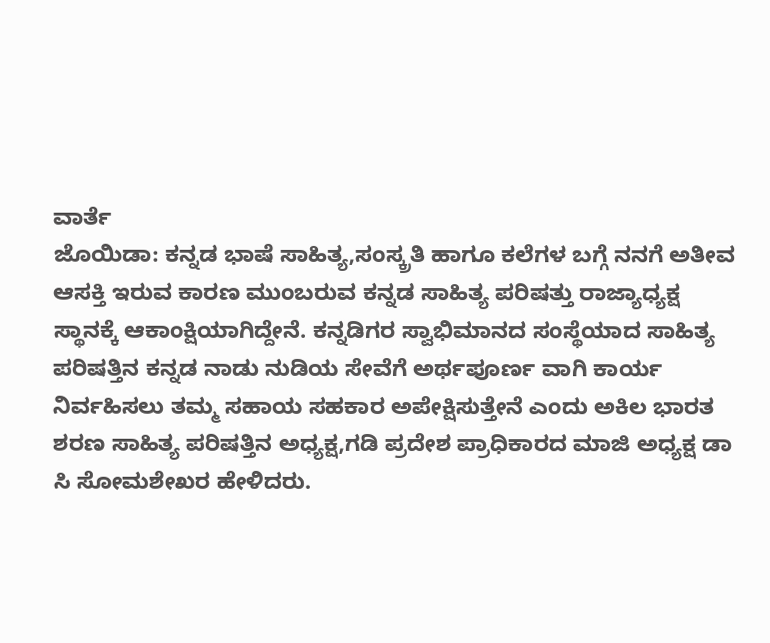ವಾರ್ತೆ
ಜೊಯಿಡಾ: ಕನ್ನಡ ಭಾಷೆ ಸಾಹಿತ್ಯ,ಸಂಸ್ಕ್ರತಿ ಹಾಗೂ ಕಲೆಗಳ ಬಗ್ಗೆ ನನಗೆ ಅತೀವ ಆಸಕ್ತಿ ಇರುವ ಕಾರಣ ಮುಂಬರುವ ಕನ್ನಡ ಸಾಹಿತ್ಯ ಪರಿಷತ್ತು ರಾಜ್ಯಾಧ್ಯಕ್ಷ ಸ್ಥಾನಕ್ಕೆ ಆಕಾಂಕ್ಷಿಯಾಗಿದ್ದೇನೆ. ಕನ್ನಡಿಗರ ಸ್ವಾಭಿಮಾನದ ಸಂಸ್ಥೆಯಾದ ಸಾಹಿತ್ಯ ಪರಿಷತ್ತಿನ ಕನ್ನಡ ನಾಡು ನುಡಿಯ ಸೇವೆಗೆ ಅರ್ಥಪೂರ್ಣ ವಾಗಿ ಕಾರ್ಯ ನಿರ್ವಹಿಸಲು ತಮ್ಮ ಸಹಾಯ ಸಹಕಾರ ಅಪೇಕ್ಷಿಸುತ್ತೇನೆ ಎಂದು ಅಕಿಲ ಭಾರತ ಶರಣ ಸಾಹಿತ್ಯ ಪರಿಷತ್ತಿನ ಅಧ್ಯಕ್ಷ,ಗಡಿ ಪ್ರದೇಶ ಪ್ರಾಧಿಕಾರದ ಮಾಜಿ ಅಧ್ಯಕ್ಷ ಡಾ ಸಿ ಸೋಮಶೇಖರ ಹೇಳಿದರು.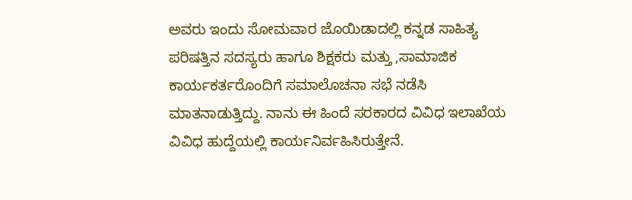ಅವರು ಇಂದು ಸೋಮವಾರ ಜೊಯಿಡಾದಲ್ಲಿ ಕನ್ನಡ ಸಾಹಿತ್ಯ ಪರಿಷತ್ತಿನ ಸದಸ್ಯರು ಹಾಗೂ ಶಿಕ್ಷಕರು ಮತ್ತು ,ಸಾಮಾಜಿಕ ಕಾರ್ಯಕರ್ತರೊಂದಿಗೆ ಸಮಾಲೊಚನಾ ಸಭೆ ನಡೆಸಿ ಮಾತನಾಡುತ್ತಿದ್ದು. ನಾನು ಈ ಹಿಂದೆ ಸರಕಾರದ ವಿವಿಧ ಇಲಾಖೆಯ ವಿವಿಧ ಹುದ್ದೆಯಲ್ಲಿ ಕಾರ್ಯನಿರ್ವಹಿಸಿರುತ್ತೇನೆ.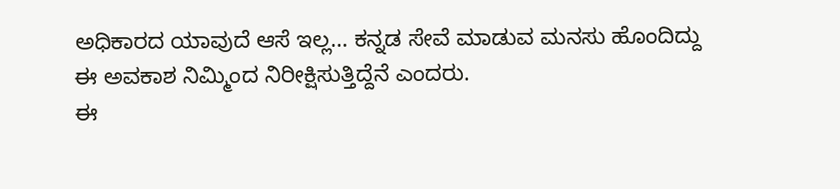ಅಧಿಕಾರದ ಯಾವುದೆ ಆಸೆ ಇಲ್ಲ… ಕನ್ನಡ ಸೇವೆ ಮಾಡುವ ಮನಸು ಹೊಂದಿದ್ದು ಈ ಅವಕಾಶ ನಿಮ್ಮಿಂದ ನಿರೀಕ್ಷಿಸುತ್ತಿದ್ದೆನೆ ಎಂದರು.
ಈ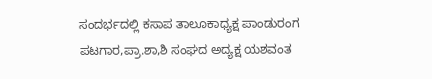ಸಂದರ್ಭದಲ್ಲಿ ಕಸಾಪ ತಾಲೂಕಾಧ್ಯಕ್ಷ ಪಾಂಡುರಂಗ ಪಟಗಾರ,ಪ್ರಾ.ಶಾ,ಶಿ ಸಂಘದ ಅದ್ಯಕ್ಷ ಯಶವಂತ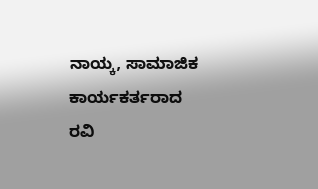ನಾಯ್ಕ, ಸಾಮಾಜಿಕ ಕಾರ್ಯಕರ್ತರಾದ ರವಿ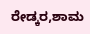ರೇಡ್ಕರ,ಶಾಮ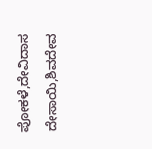ಪೋಕಳೆ,ದೇವಿದಾಸ ದೇಸಾಯಿ,ಶಿವದೇವ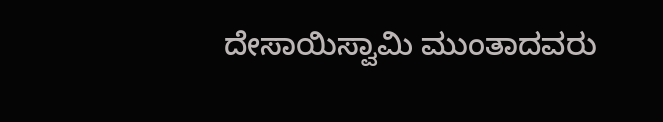ದೇಸಾಯಿಸ್ವಾಮಿ ಮುಂತಾದವರು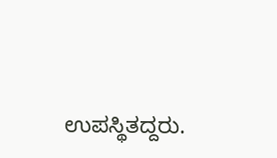ಉಪಸ್ಥಿತದ್ದರು.